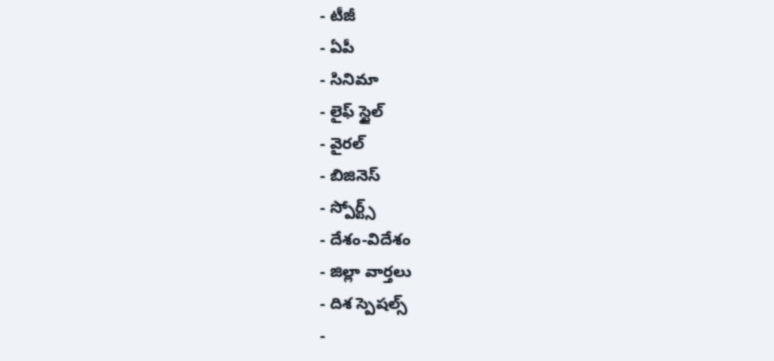- టీజీ
- ఏపీ
- సినిమా
- లైఫ్ స్టైల్
- వైరల్
- బిజినెస్
- స్పోర్ట్స్
- దేశం-విదేశం
- జిల్లా వార్తలు
- దిశ స్పెషల్స్
-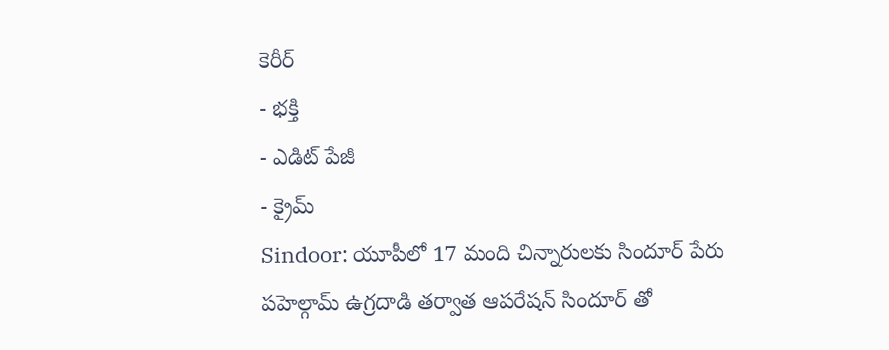కెరీర్
- భక్తి
- ఎడిట్ పేజీ
- క్రైమ్
Sindoor: యూపీలో 17 మంది చిన్నారులకు సిందూర్ పేరు
పహెల్గామ్ ఉగ్రదాడి తర్వాత ఆపరేషన్ సిందూర్ తో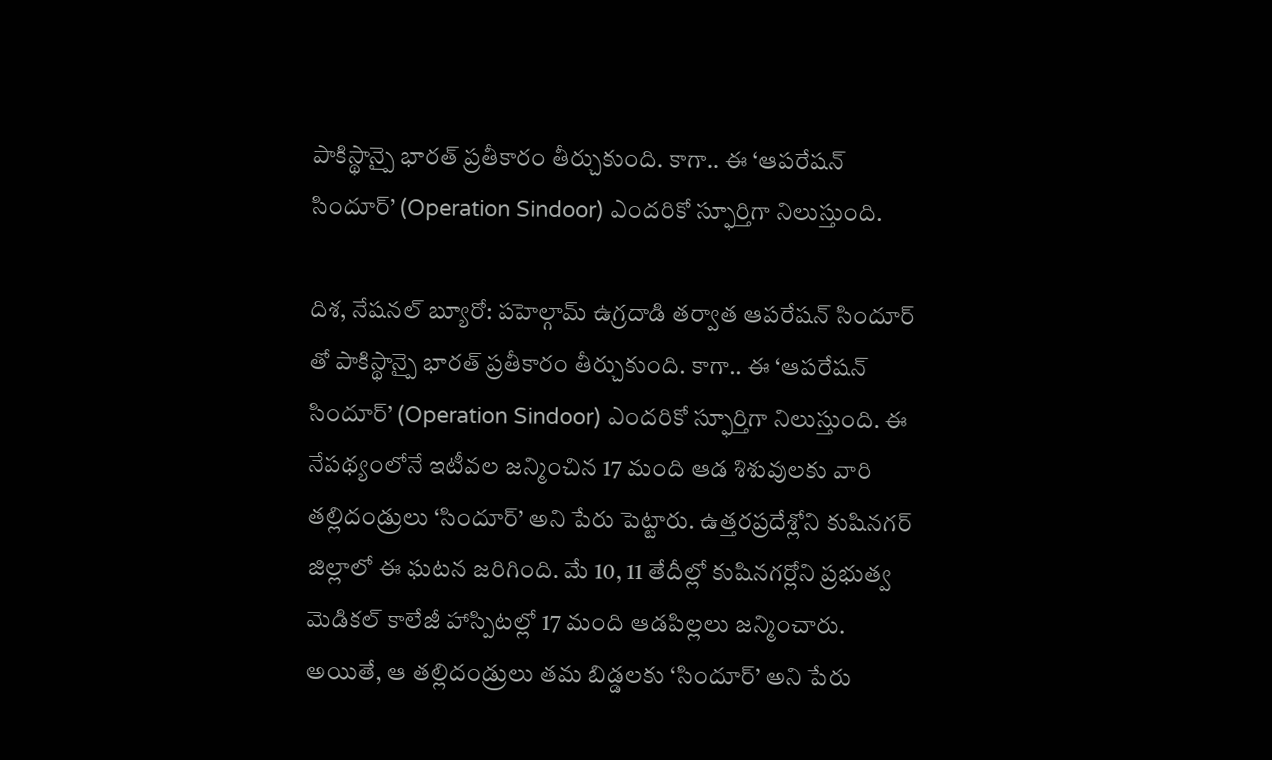పాకిస్థాన్పై భారత్ ప్రతీకారం తీర్చుకుంది. కాగా.. ఈ ‘ఆపరేషన్ సిందూర్’ (Operation Sindoor) ఎందరికో స్ఫూర్తిగా నిలుస్తుంది.

దిశ, నేషనల్ బ్యూరో: పహెల్గామ్ ఉగ్రదాడి తర్వాత ఆపరేషన్ సిందూర్ తో పాకిస్థాన్పై భారత్ ప్రతీకారం తీర్చుకుంది. కాగా.. ఈ ‘ఆపరేషన్ సిందూర్’ (Operation Sindoor) ఎందరికో స్ఫూర్తిగా నిలుస్తుంది. ఈ నేపథ్యంలోనే ఇటీవల జన్మించిన 17 మంది ఆడ శిశువులకు వారి తల్లిదండ్రులు ‘సిందూర్’ అని పేరు పెట్టారు. ఉత్తరప్రదేశ్లోని కుషినగర్ జిల్లాలో ఈ ఘటన జరిగింది. మే 10, 11 తేదీల్లో కుషినగర్లోని ప్రభుత్వ మెడికల్ కాలేజీ హాస్పిటల్లో 17 మంది ఆడపిల్లలు జన్మించారు. అయితే, ఆ తల్లిదండ్రులు తమ బిడ్డలకు ‘సిందూర్’ అని పేరు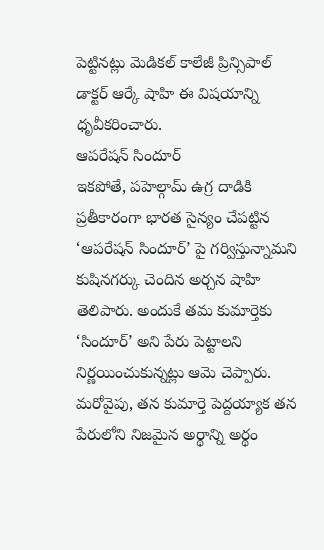పెట్టినట్లు మెడికల్ కాలేజీ ప్రిన్సిపాల్ డాక్టర్ ఆర్కే షాహి ఈ విషయాన్ని ధృవీకరించారు.
ఆపరేషన్ సిందూర్
ఇకపోతే, పహెల్గామ్ ఉగ్ర దాడికి ప్రతీకారంగా భారత సైన్యం చేపట్టిన ‘ఆపరేషన్ సిందూర్’ పై గర్విస్తున్నామని కుషినగర్కు చెందిన అర్చన షాహి తెలిపారు. అందుకే తమ కుమార్తెకు ‘సిందూర్’ అని పేరు పెట్టాలని నిర్ణయించుకున్నట్లు ఆమె చెప్పారు. మరోవైపు, తన కుమార్తె పెద్దయ్యాక తన పేరులోని నిజమైన అర్థాన్ని అర్థం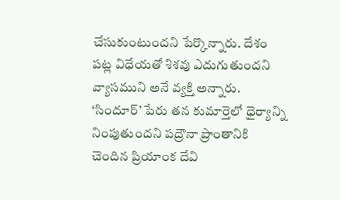చేసుకుంటుందని పేర్కొన్నారు. దేశం పట్ల విధేయతో శిశవు ఎదుగుతుందని వ్యాసముని అనే వ్యక్తి అన్నారు. ‘సిందూర్’ పేరు తన కుమార్తెలో ధైర్యాన్ని నింపుతుందని పద్రౌనా ప్రాంతానికి చెందిన ప్రియాంక దేవి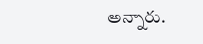అన్నారు.